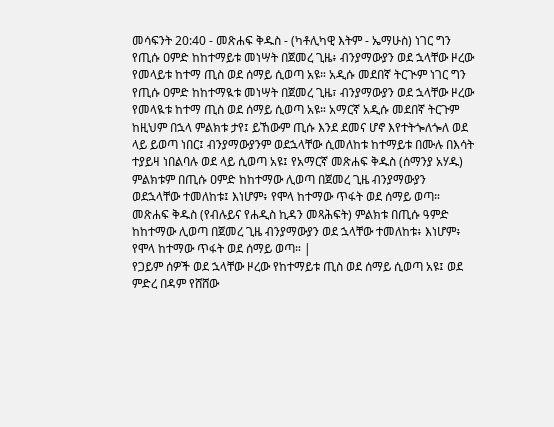መሳፍንት 20:40 - መጽሐፍ ቅዱስ - (ካቶሊካዊ እትም - ኤማሁስ) ነገር ግን የጢሱ ዐምድ ከከተማይቱ መነሣት በጀመረ ጊዜ፥ ብንያማውያን ወደ ኋላቸው ዞረው የመላይቱ ከተማ ጢስ ወደ ሰማይ ሲወጣ አዩ። አዲሱ መደበኛ ትርጒም ነገር ግን የጢሱ ዐምድ ከከተማዪቱ መነሣት በጀመረ ጊዜ፣ ብንያማውያን ወደ ኋላቸው ዞረው የመላዪቱ ከተማ ጢስ ወደ ሰማይ ሲወጣ አዩ። አማርኛ አዲሱ መደበኛ ትርጉም ከዚህም በኋላ ምልክቱ ታየ፤ ይኸውም ጢሱ እንደ ደመና ሆኖ እየተትጐለጐለ ወደ ላይ ይወጣ ነበር፤ ብንያማውያንም ወደኋላቸው ሲመለከቱ ከተማይቱ በሙሉ በእሳት ተያይዛ ነበልባሉ ወደ ላይ ሲወጣ አዩ፤ የአማርኛ መጽሐፍ ቅዱስ (ሰማንያ አሃዱ) ምልክቱም በጢሱ ዐምድ ከከተማው ሊወጣ በጀመረ ጊዜ ብንያማውያን ወደኋላቸው ተመለከቱ፤ እነሆም፥ የሞላ ከተማው ጥፋት ወደ ሰማይ ወጣ። መጽሐፍ ቅዱስ (የብሉይና የሐዲስ ኪዳን መጻሕፍት) ምልክቱ በጢሱ ዓምድ ከከተማው ሊወጣ በጀመረ ጊዜ ብንያማውያን ወደ ኋላቸው ተመለከቱ፥ እነሆም፥ የሞላ ከተማው ጥፋት ወደ ሰማይ ወጣ። |
የጋይም ሰዎች ወደ ኋላቸው ዞረው የከተማይቱ ጢስ ወደ ሰማይ ሲወጣ አዩ፤ ወደ ምድረ በዳም የሸሸው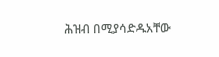ሕዝብ በሚያሳድዱአቸው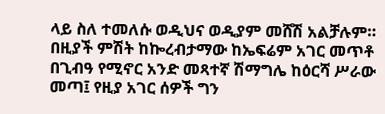ላይ ስለ ተመለሱ ወዲህና ወዲያም መሸሽ አልቻሉም።
በዚያች ምሽት ከኰረብታማው ከኤፍሬም አገር መጥቶ በጊብዓ የሚኖር አንድ መጻተኛ ሽማግሌ ከዕርሻ ሥራው መጣ፤ የዚያ አገር ሰዎች ግን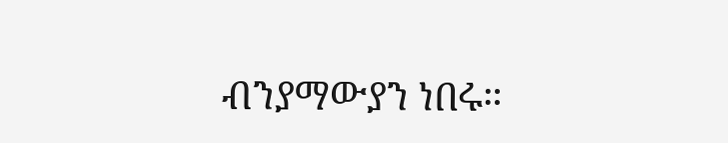ብንያማውያን ነበሩ።